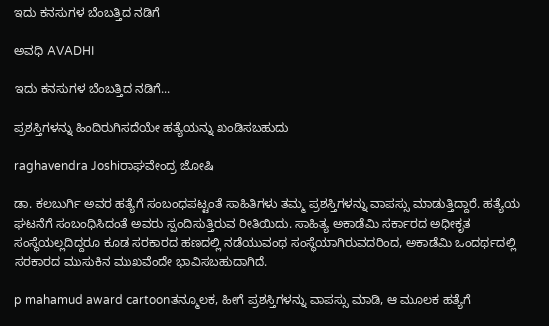ಇದು ಕನಸುಗಳ ಬೆಂಬತ್ತಿದ ನಡಿಗೆ‍

ಅವಧಿ AVADHI

ಇದು ಕನಸುಗಳ ಬೆಂಬತ್ತಿದ ನಡಿಗೆ...

ಪ್ರಶಸ್ತಿಗಳನ್ನು ಹಿಂದಿರುಗಿಸದೆಯೇ ಹತ್ಯೆಯನ್ನು ಖಂಡಿಸಬಹುದು

raghavendra Joshiರಾಘವೇಂದ್ರ ಜೋಷಿ

ಡಾ. ಕಲಬುರ್ಗಿ ಅವರ ಹತ್ಯೆಗೆ ಸಂಬಂಧಪಟ್ಟಂತೆ ಸಾಹಿತಿಗಳು ತಮ್ಮ ಪ್ರಶಸ್ತಿಗಳನ್ನು ವಾಪಸ್ಸು ಮಾಡುತ್ತಿದ್ದಾರೆ. ಹತ್ಯೆಯ ಘಟನೆಗೆ ಸಂಬಂಧಿಸಿದಂತೆ ಅವರು ಸ್ಪಂದಿಸುತ್ತಿರುವ ರೀತಿಯಿದು. ಸಾಹಿತ್ಯ ಅಕಾಡೆಮಿ ಸರ್ಕಾರದ ಅಧೀಕೃತ ಸಂಸ್ಥೆಯಲ್ಲದಿದ್ದರೂ ಕೂಡ ಸರಕಾರದ ಹಣದಲ್ಲಿ ನಡೆಯುವಂಥ ಸಂಸ್ಥೆಯಾಗಿರುವದರಿಂದ, ಅಕಾಡೆಮಿ ಒಂದರ್ಥದಲ್ಲಿ ಸರಕಾರದ ಮುಸುಕಿನ ಮುಖವೆಂದೇ ಭಾವಿಸಬಹುದಾಗಿದೆ.

p mahamud award cartoonತನ್ಮೂಲಕ, ಹೀಗೆ ಪ್ರಶಸ್ತಿಗಳನ್ನು ವಾಪಸ್ಸು ಮಾಡಿ, ಆ ಮೂಲಕ ಹತ್ಯೆಗೆ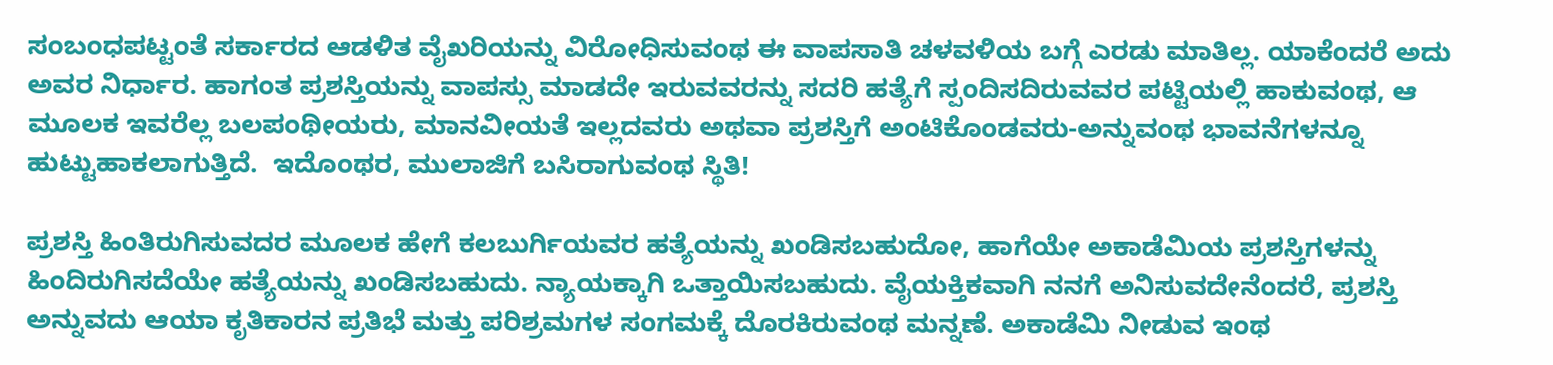ಸಂಬಂಧಪಟ್ಟಂತೆ ಸರ್ಕಾರದ ಆಡಳಿತ ವೈಖರಿಯನ್ನು ವಿರೋಧಿಸುವಂಥ ಈ ವಾಪಸಾತಿ ಚಳವಳಿಯ ಬಗ್ಗೆ ಎರಡು ಮಾತಿಲ್ಲ. ಯಾಕೆಂದರೆ ಅದು ಅವರ ನಿರ್ಧಾರ. ಹಾಗಂತ ಪ್ರಶಸ್ತಿಯನ್ನು ವಾಪಸ್ಸು ಮಾಡದೇ ಇರುವವರನ್ನು ಸದರಿ ಹತ್ಯೆಗೆ ಸ್ಪಂದಿಸದಿರುವವರ ಪಟ್ಟಿಯಲ್ಲಿ ಹಾಕುವಂಥ, ಆ ಮೂಲಕ ಇವರೆಲ್ಲ ಬಲಪಂಥೀಯರು, ಮಾನವೀಯತೆ ಇಲ್ಲದವರು ಅಥವಾ ಪ್ರಶಸ್ತಿಗೆ ಅಂಟಿಕೊಂಡವರು-ಅನ್ನುವಂಥ ಭಾವನೆಗಳನ್ನೂ ಹುಟ್ಟುಹಾಕಲಾಗುತ್ತಿದೆ.  ಇದೊಂಥರ, ಮುಲಾಜಿಗೆ ಬಸಿರಾಗುವಂಥ ಸ್ಥಿತಿ!

ಪ್ರಶಸ್ತಿ ಹಿಂತಿರುಗಿಸುವದರ ಮೂಲಕ ಹೇಗೆ ಕಲಬುರ್ಗಿಯವರ ಹತ್ಯೆಯನ್ನು ಖಂಡಿಸಬಹುದೋ, ಹಾಗೆಯೇ ಅಕಾಡೆಮಿಯ ಪ್ರಶಸ್ತಿಗಳನ್ನು ಹಿಂದಿರುಗಿಸದೆಯೇ ಹತ್ಯೆಯನ್ನು ಖಂಡಿಸಬಹುದು. ನ್ಯಾಯಕ್ಕಾಗಿ ಒತ್ತಾಯಿಸಬಹುದು. ವೈಯಕ್ತಿಕವಾಗಿ ನನಗೆ ಅನಿಸುವದೇನೆಂದರೆ, ಪ್ರಶಸ್ತಿ ಅನ್ನುವದು ಆಯಾ ಕೃತಿಕಾರನ ಪ್ರತಿಭೆ ಮತ್ತು ಪರಿಶ್ರಮಗಳ ಸಂಗಮಕ್ಕೆ ದೊರಕಿರುವಂಥ ಮನ್ನಣೆ. ಅಕಾಡೆಮಿ ನೀಡುವ ಇಂಥ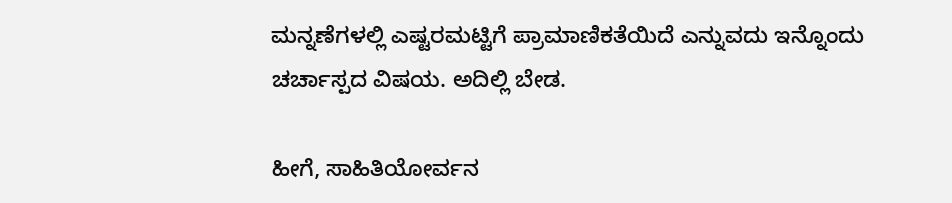ಮನ್ನಣೆಗಳಲ್ಲಿ ಎಷ್ಟರಮಟ್ಟಿಗೆ ಪ್ರಾಮಾಣಿಕತೆಯಿದೆ ಎನ್ನುವದು ಇನ್ನೊಂದು ಚರ್ಚಾಸ್ಪದ ವಿಷಯ. ಅದಿಲ್ಲಿ ಬೇಡ.

ಹೀಗೆ, ಸಾಹಿತಿಯೋರ್ವನ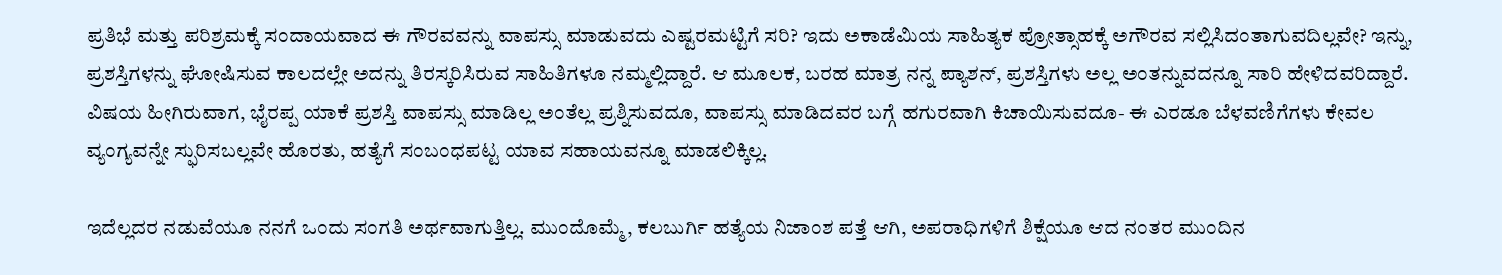ಪ್ರತಿಭೆ ಮತ್ತು ಪರಿಶ್ರಮಕ್ಕೆ ಸಂದಾಯವಾದ ಈ ಗೌರವವನ್ನು ವಾಪಸ್ಸು ಮಾಡುವದು ಎಷ್ಟರಮಟ್ಟಿಗೆ ಸರಿ? ಇದು ಅಕಾಡೆಮಿಯ ಸಾಹಿತ್ಯಕ ಪ್ರೋತ್ಸಾಹಕ್ಕೆ ಅಗೌರವ ಸಲ್ಲಿಸಿದಂತಾಗುವದಿಲ್ಲವೇ? ಇನ್ನು, ಪ್ರಶಸ್ತಿಗಳನ್ನು ಘೋಷಿಸುವ ಕಾಲದಲ್ಲೇ ಅದನ್ನು ತಿರಸ್ಕರಿಸಿರುವ ಸಾಹಿತಿಗಳೂ ನಮ್ಮಲ್ಲಿದ್ದಾರೆ. ಆ ಮೂಲಕ, ಬರಹ ಮಾತ್ರ ನನ್ನ ಪ್ಯಾಶನ್, ಪ್ರಶಸ್ತಿಗಳು ಅಲ್ಲ ಅಂತನ್ನುವದನ್ನೂ ಸಾರಿ ಹೇಳಿದವರಿದ್ದಾರೆ.
ವಿಷಯ ಹೀಗಿರುವಾಗ, ಭೈರಪ್ಪ ಯಾಕೆ ಪ್ರಶಸ್ತಿ ವಾಪಸ್ಸು ಮಾಡಿಲ್ಲ ಅಂತೆಲ್ಲ ಪ್ರಶ್ನಿಸುವದೂ, ವಾಪಸ್ಸು ಮಾಡಿದವರ ಬಗ್ಗೆ ಹಗುರವಾಗಿ ಕಿಚಾಯಿಸುವದೂ- ಈ ಎರಡೂ ಬೆಳವಣಿಗೆಗಳು ಕೇವಲ ವ್ಯಂಗ್ಯವನ್ನೇ ಸ್ಫುರಿಸಬಲ್ಲವೇ ಹೊರತು, ಹತ್ಯೆಗೆ ಸಂಬಂಧಪಟ್ಟ ಯಾವ ಸಹಾಯವನ್ನೂ ಮಾಡಲಿಕ್ಕಿಲ್ಲ.

ಇದೆಲ್ಲದರ ನಡುವೆಯೂ ನನಗೆ ಒಂದು ಸಂಗತಿ ಅರ್ಥವಾಗುತ್ತಿಲ್ಲ. ಮುಂದೊಮ್ಮೆ, ಕಲಬುರ್ಗಿ ಹತ್ಯೆಯ ನಿಜಾಂಶ ಪತ್ತೆ ಆಗಿ, ಅಪರಾಧಿಗಳಿಗೆ ಶಿಕ್ಷೆಯೂ ಆದ ನಂತರ ಮುಂದಿನ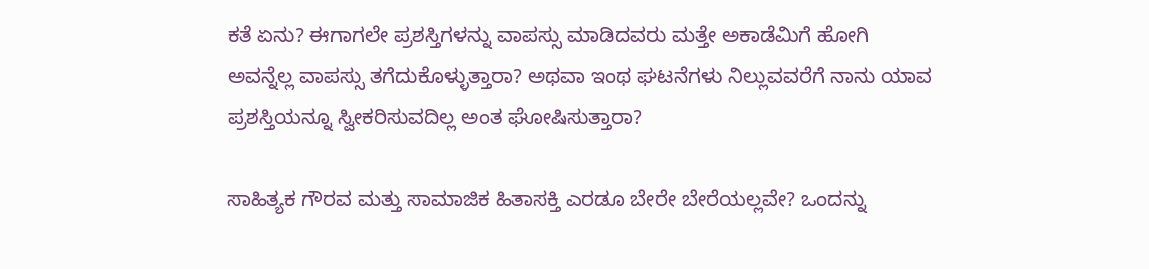ಕತೆ ಏನು? ಈಗಾಗಲೇ ಪ್ರಶಸ್ತಿಗಳನ್ನು ವಾಪಸ್ಸು ಮಾಡಿದವರು ಮತ್ತೇ ಅಕಾಡೆಮಿಗೆ ಹೋಗಿ ಅವನ್ನೆಲ್ಲ ವಾಪಸ್ಸು ತಗೆದುಕೊಳ್ಳುತ್ತಾರಾ? ಅಥವಾ ಇಂಥ ಘಟನೆಗಳು ನಿಲ್ಲುವವರೆಗೆ ನಾನು ಯಾವ ಪ್ರಶಸ್ತಿಯನ್ನೂ ಸ್ವೀಕರಿಸುವದಿಲ್ಲ ಅಂತ ಘೋಷಿಸುತ್ತಾರಾ?

ಸಾಹಿತ್ಯಕ ಗೌರವ ಮತ್ತು ಸಾಮಾಜಿಕ ಹಿತಾಸಕ್ತಿ ಎರಡೂ ಬೇರೇ ಬೇರೆಯಲ್ಲವೇ? ಒಂದನ್ನು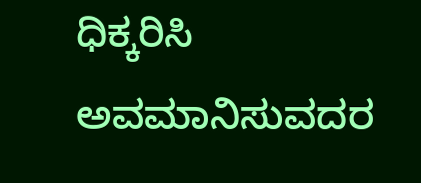ಧಿಕ್ಕರಿಸಿ ಅವಮಾನಿಸುವದರ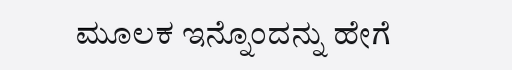ಮೂಲಕ ಇನ್ನೊಂದನ್ನು ಹೇಗೆ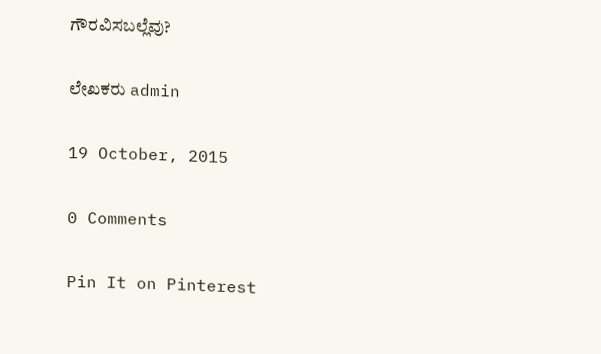ಗೌರವಿಸಬಲ್ಲೆವು?

ಲೇಖಕರು admin

19 October, 2015

0 Comments

Pin It on Pinterest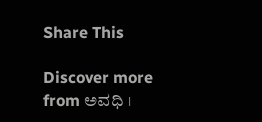Share This

Discover more from ಅವಧಿ ।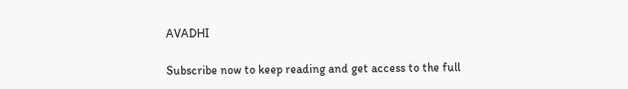AVADHI

Subscribe now to keep reading and get access to the full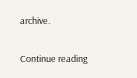archive.

Continue reading